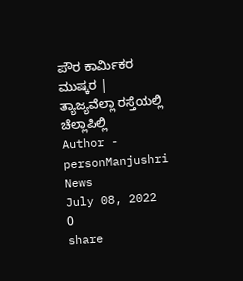ಪೌರ ಕಾರ್ಮಿಕರ ಮುಷ್ಕರ | ತ್ಯಾಜ್ಯವೆಲ್ಲಾ ರಸ್ತೆಯಲ್ಲಿ ಚೆಲ್ಲಾಪಿಲ್ಲಿ
Author -
personManjushri News
July 08, 2022
0
share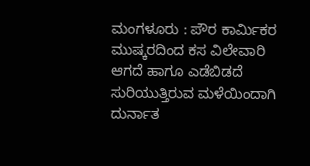ಮಂಗಳೂರು : ಪೌರ ಕಾರ್ಮಿಕರ ಮುಷ್ಕರದಿಂದ ಕಸ ವಿಲೇವಾರಿ ಆಗದೆ ಹಾಗೂ ಎಡೆಬಿಡದೆ ಸುರಿಯುತ್ತಿರುವ ಮಳೆಯಿಂದಾಗಿ ದುರ್ನಾತ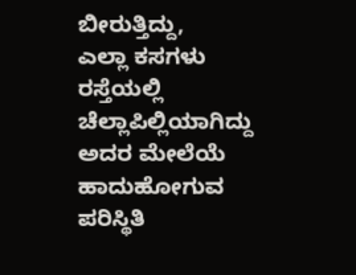ಬೀರುತ್ತಿದ್ದು,
ಎಲ್ಲಾ ಕಸಗಳು ರಸ್ತೆಯಲ್ಲಿ ಚೆಲ್ಲಾಪಿಲ್ಲಿಯಾಗಿದ್ದು ಅದರ ಮೇಲೆಯೆ ಹಾದುಹೋಗುವ ಪರಿಸ್ಥಿತಿ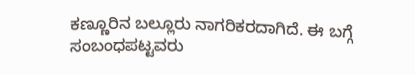ಕಣ್ಣೂರಿನ ಬಲ್ಲೂರು ನಾಗರಿಕರದಾಗಿದೆ. ಈ ಬಗ್ಗೆ ಸಂಬಂಧಪಟ್ಟವರು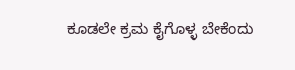ಕೂಡಲೇ ಕ್ರಮ ಕೈಗೊಳ್ಳ ಬೇಕೆಂದು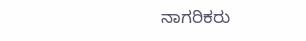ನಾಗರಿಕರು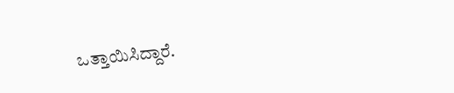ಒತ್ತಾಯಿಸಿದ್ದಾರೆ.